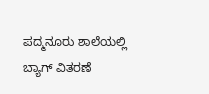ಪದ್ಮನೂರು ಶಾಲೆಯಲ್ಲಿ ಬ್ಯಾಗ್ ವಿತರಣೆ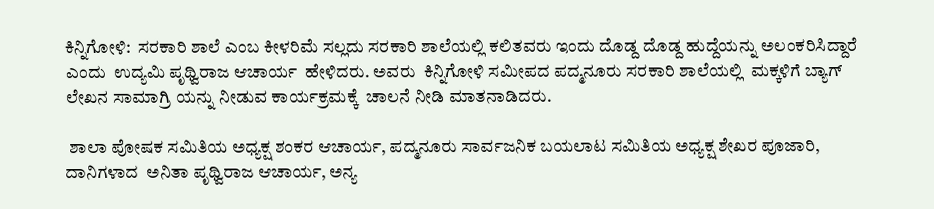ಕಿನ್ನಿಗೋಳಿ:  ಸರಕಾರಿ ಶಾಲೆ ಎಂಬ ಕೀಳರಿಮೆ ಸಲ್ಲದು ಸರಕಾರಿ ಶಾಲೆಯಲ್ಲಿ ಕಲಿತವರು ಇಂದು ದೊಡ್ದ ದೊಡ್ದ ಹುದ್ದೆಯನ್ನು ಅಲಂಕರಿಸಿದ್ದಾರೆ ಎಂದು  ಉದ್ಯಮಿ ಪೃಥ್ವಿರಾಜ ಆಚಾರ್ಯ  ಹೇಳಿದರು. ಅವರು  ಕಿನ್ನಿಗೋಳಿ ಸಮೀಪದ ಪದ್ಮನೂರು ಸರಕಾರಿ ಶಾಲೆಯಲ್ಲಿ  ಮಕ್ಕಳಿಗೆ ಬ್ಯಾಗ್ ಲೇಖನ ಸಾಮಾಗ್ರಿ ಯನ್ನು ನೀಡುವ ಕಾರ್ಯಕ್ರಮಕ್ಕೆ  ಚಾಲನೆ ನೀಡಿ ಮಾತನಾಡಿದರು.

 ಶಾಲಾ ಪೋಷಕ ಸಮಿತಿಯ ಅಧ್ಯಕ್ಷ ಶಂಕರ ಆಚಾರ್ಯ, ಪದ್ಮನೂರು ಸಾರ್ವಜನಿಕ ಬಯಲಾಟ ಸಮಿತಿಯ ಅಧ್ಯಕ್ಷ ಶೇಖರ ಪೂಜಾರಿ,  ದಾನಿಗಳಾದ  ಅನಿತಾ ಪೃಥ್ವಿರಾಜ ಆಚಾರ್ಯ, ಅನ್ಯ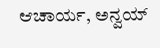ಆಚಾರ್ಯ, ಅನ್ವಯ್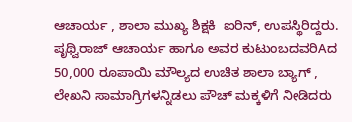ಆಚಾರ್ಯ , ಶಾಲಾ ಮುಖ್ಯ ಶಿಕ್ಷಕಿ  ಐರಿನ್, ಉಪಸ್ಥಿರಿದ್ದರು. ಪೃಥ್ವಿರಾಜ್ ಆಚಾರ್ಯ ಹಾಗೂ ಅವರ ಕುಟುಂಬದವರಿAದ  50,000 ರೂಪಾಯಿ ಮೌಲ್ಯದ ಉಚಿತ ಶಾಲಾ ಬ್ಯಾಗ್ , ಲೇಖನಿ ಸಾಮಾಗ್ರಿಗಳನ್ನಿಡಲು ಪೌಚ್ ಮಕ್ಕಳಿಗೆ ನೀಡಿದರು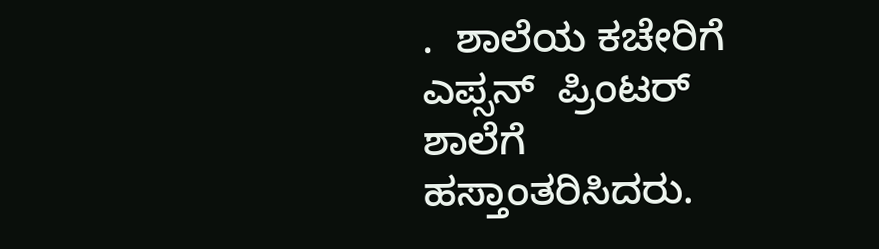.  ಶಾಲೆಯ ಕಚೇರಿಗೆ  ಎಪ್ಸನ್  ಪ್ರಿಂಟರ್ ಶಾಲೆಗೆ ಹಸ್ತಾಂತರಿಸಿದರು.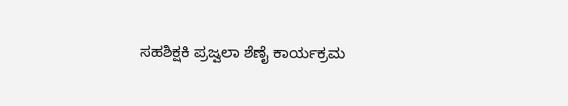ಸಹಶಿಕ್ಷಕಿ ಪ್ರಜ್ವಲಾ ಶೆಣೈ ಕಾರ್ಯಕ್ರಮ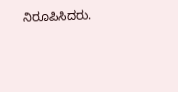ನಿರೂಪಿಸಿದರು.